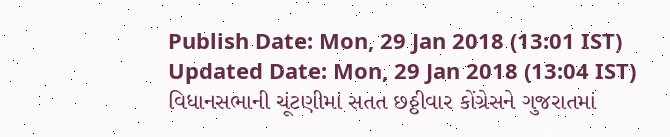Publish Date: Mon, 29 Jan 2018 (13:01 IST)
Updated Date: Mon, 29 Jan 2018 (13:04 IST)
વિધાનસભાની ચૂંટણીમાં સતત છઠ્ઠીવાર કોંગ્રેસને ગુજરાતમાં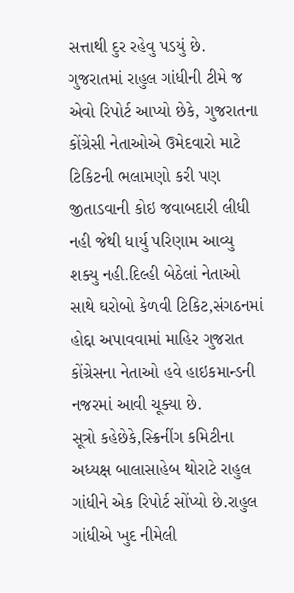સત્તાથી દુર રહેવુ પડયું છે. ગુજરાતમાં રાહુલ ગાંધીની ટીમે જ એવો રિપોર્ટ આપ્યો છેકે, ગુજરાતના કોંગ્રેસી નેતાઓએ ઉમેદવારો માટે ટિકિટની ભલામણો કરી પણ જીતાડવાની કોઇ જવાબદારી લીધી નહી જેથી ધાર્યુ પરિણામ આવ્યુ શક્યુ નહી.દિલ્હી બેઠેલાં નેતાઓ સાથે ઘરોબો કેળવી ટિકિટ,સંગઠનમાં હોદ્દા અપાવવામાં માહિર ગુજરાત કોંગ્રેસના નેતાઓ હવે હાઇકમાન્ડની નજરમાં આવી ચૂક્યા છે.
સૂત્રો કહેછેકે,સ્ક્રિનીંગ કમિટીના અધ્યક્ષ બાલાસાહેબ થોરાટે રાહુલ ગાંધીને એક રિપોર્ટ સોંપ્યો છે.રાહુલ ગાંધીએ ખુદ નીમેલી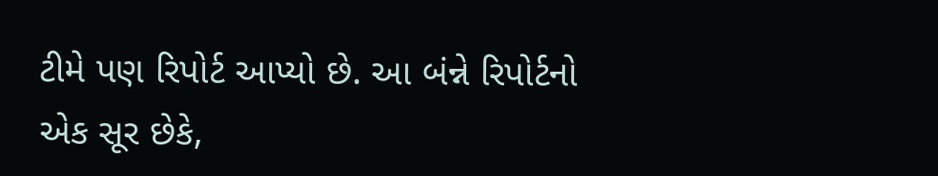ટીમે પણ રિપોર્ટ આપ્યો છે. આ બંન્ને રિપોર્ટનો એક સૂર છેકે,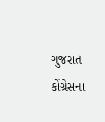ગુજરાત કોંગ્રેસના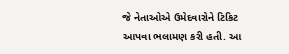જે નેતાઓએ ઉમેદવારોને ટિકિટ આપવા ભલામણ કરી હતી. આ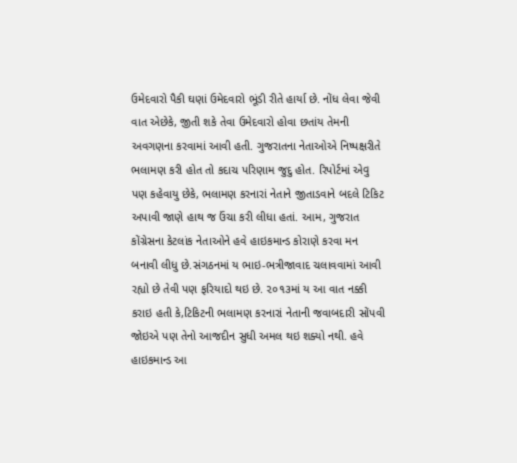ઉમેદવારો પૈકી ઘણાં ઉમેદવારો ભૂંડી રીતે હાર્યા છે. નોંધ લેવા જેવી વાત એછેકે, જીતી શકે તેવા ઉમેદવારો હોવા છતાંય તેમની અવગણના કરવામાં આવી હતી. ગુજરાતના નેતાઓએ નિષ્પક્ષરીતે ભલામણ કરી હોત તો કદાચ પરિણામ જુદુ હોત. રિપોર્ટમાં એવુ પણ કહેવાયુ છેકે, ભલામણ કરનારાં નેતાને જીતાડવાને બદલે ટિકિટ અપાવી જાણે હાથ જ ઉંચા કરી લીધા હતાં. આમ, ગુજરાત કોંગ્રેસના કેટલાંક નેતાઓને હવે હાઇકમાન્ડ કોરાણે કરવા મન બનાવી લીધુ છે.સંગઠનમાં ય ભાઇ-ભત્રીજાવાદ ચલાવવામાં આવી રહ્યો છે તેવી પણ ફરિયાદો થઇ છે. ૨૦૧૩માં ય આ વાત નક્કી કરાઇ હતી કે,ટિકિટની ભલામણ કરનારાં નેતાની જવાબદારી સોંપવી જોઇએ પણ તેનો આજદીન સુધી અમલ થઇ શક્યો નથી. હવે હાઇકમાન્ડ આ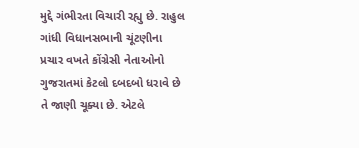મુદ્દે ગંભીરતા વિચારી રહ્યુ છે. રાહુલ ગાંધી વિધાનસભાની ચૂંટણીના પ્રચાર વખતે કોંગ્રેસી નેતાઓનો ગુજરાતમાં કેટલો દબદબો ધરાવે છે તે જાણી ચૂક્યા છે. એટલે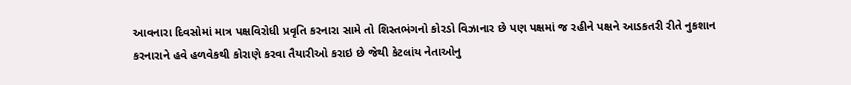આવનારા દિવસોમાં માત્ર પક્ષવિરોધી પ્રવૃતિ કરનારા સામે તો શિસ્તભંગનો કોરડો વિઝાનાર છે પણ પક્ષમાં જ રહીને પક્ષને આડકતરી રીતે નુકશાન કરનારાને હવે હળવેકથી કોરાણે કરવા તૈયારીઓ કરાઇ છે જેથી કેટલાંય નેતાઓનુ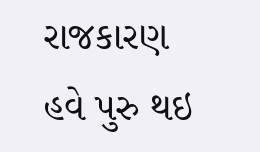રાજકારણ હવે પુરુ થઇ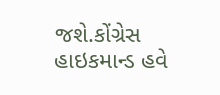જશે.કોંગ્રેસ હાઇકમાન્ડ હવે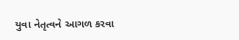યુવા નેતૃત્વને આગળ કરવા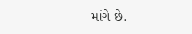માંગે છે.